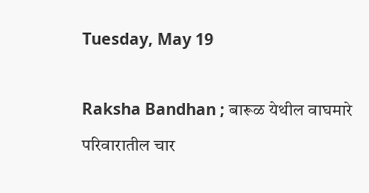Tuesday, May 19

Raksha Bandhan ; बारूळ येथील वाघमारे परिवारातील चार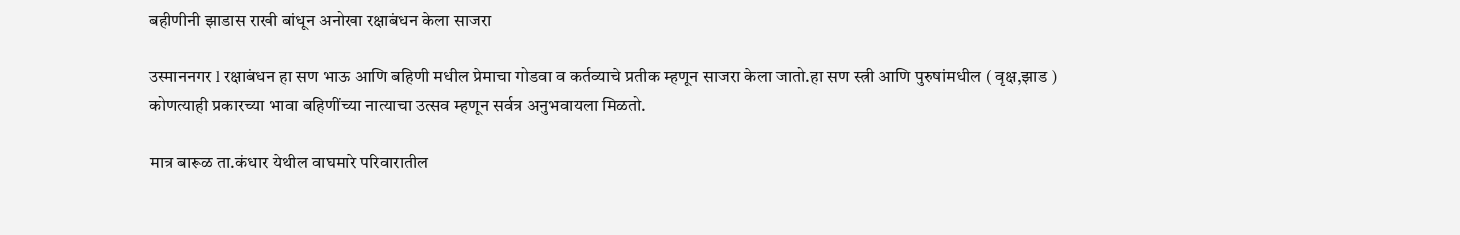बहीणीनी झाडास राखी बांधून अनोखा रक्षाबंधन केला साजरा

उस्माननगर l रक्षाबंधन हा सण भाऊ आणि बहिणी मधील प्रेमाचा गोडवा व कर्तव्याचे प्रतीक म्हणून साजरा केला जातो.हा सण स्त्री आणि पुरुषांमधील ( वृक्ष,झाड ) कोणत्याही प्रकारच्या भावा बहिणींच्या नात्याचा उत्सव म्हणून सर्वत्र अनुभवायला मिळतो.

मात्र बारूळ ता.कंधार येथील वाघमारे परिवारातील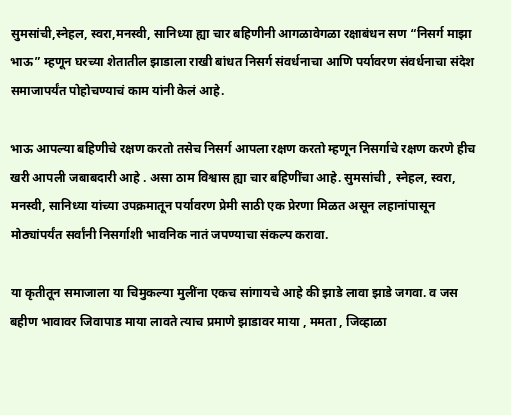सुमसांची,स्नेहल, स्वरा,मनस्वी, सानिध्या ह्या चार बहिणीनी आगळावेगळा रक्षाबंधन सण “निसर्ग माझा भाऊ” म्हणून घरच्या शेतातील झाडाला राखी बांधत निसर्ग संवर्धनाचा आणि पर्यावरण संवर्धनाचा संदेश समाजापर्यंत पोहोचण्याचं काम यांनी केलं आहे.

भाऊ आपल्या बहिणीचे रक्षण करतो तसेच निसर्ग आपला रक्षण करतो म्हणून निसर्गाचे रक्षण करणे हीच खरी आपली जबाबदारी आहे . असा ठाम विश्वास ह्या चार बहिणींचा आहे. सुमसांची , स्नेहल, स्वरा, मनस्वी, सानिध्या यांच्या उपक्रमातून पर्यावरण प्रेमी साठी एक प्रेरणा मिळत असून लहानांपासून मोठ्यांपर्यंत सर्वांनी निसर्गाशी भावनिक नातं जपण्याचा संकल्प करावा.

या कृतीतून समाजाला या चिमुकल्या मुलींना एकच सांगायचे आहे की झाडे लावा झाडे जगवा. व जस बहीण भावावर जिवापाड माया लावते त्याच प्रमाणे झाडावर माया , ममता , जिव्हाळा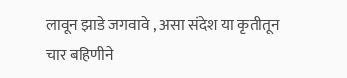लावून झाडे जगवावे , असा संदेश या कृतीतून चार बहिणीने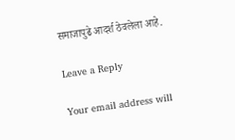समाजापुढे आदर्श ठेवलेला आहे.

Leave a Reply

Your email address will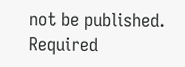not be published. Required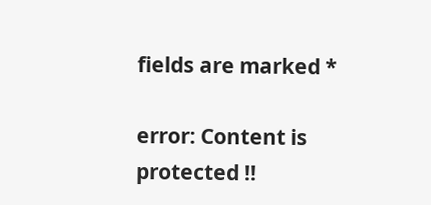fields are marked *

error: Content is protected !!